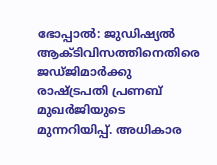ഭോപ്പാൽ: ജുഡിഷ്യൽ ആക്ടിവിസത്തിനെതിരെ ജഡ്ജിമാർക്കു രാഷ്ട്രപതി പ്രണബ് മുഖർജിയുടെ മുന്നറിയിപ്പ്. അധികാര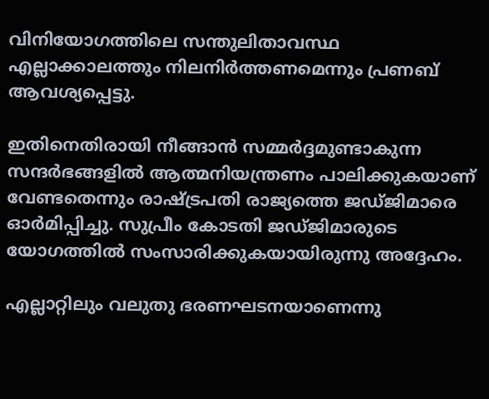വിനിയോഗത്തിലെ സന്തുലിതാവസ്ഥ എല്ലാക്കാലത്തും നിലനിർത്തണമെന്നും പ്രണബ് ആവശ്യപ്പെട്ടു.

ഇതിനെതിരായി നീങ്ങാൻ സമ്മർദ്ദമുണ്ടാകുന്ന സന്ദർഭങ്ങളിൽ ആത്മനിയന്ത്രണം പാലിക്കുകയാണ് വേണ്ടതെന്നും രാഷ്ട്രപതി രാജ്യത്തെ ജഡ്ജിമാരെ ഓർമിപ്പിച്ചു. സുപ്രീം കോടതി ജഡ്ജിമാരുടെ യോഗത്തിൽ സംസാരിക്കുകയായിരുന്നു അദ്ദേഹം.

എല്ലാറ്റിലും വലുതു ഭരണഘടനയാണെന്നു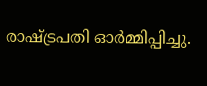രാഷ്ട്രപതി ഓർമ്മിപ്പിച്ചു.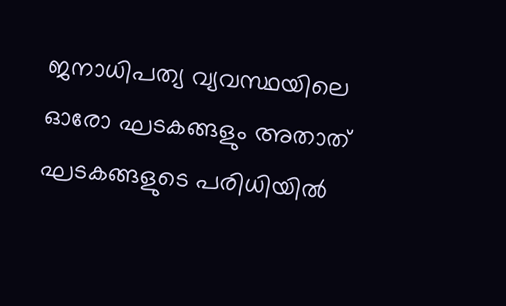ജനാധിപത്യ വ്യവസ്ഥയിലെ ഓരോ ഘടകങ്ങളും അതാത് ഘടകങ്ങളുടെ പരിധിയിൽ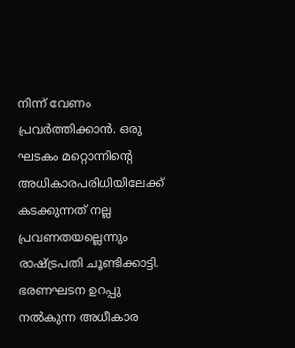നിന്ന് വേണം പ്രവർത്തിക്കാൻ. ഒരു ഘടകം മറ്റൊന്നിന്റെ അധികാരപരിധിയിലേക്ക് കടക്കുന്നത് നല്ല പ്രവണതയല്ലെന്നും രാഷ്ട്രപതി ചൂണ്ടിക്കാട്ടി. ഭരണഘടന ഉറപ്പു നൽകുന്ന അധീകാര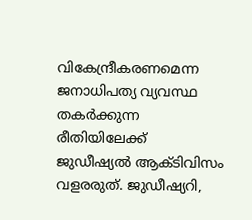വികേന്ദ്രീകരണമെന്ന ജനാധിപത്യ വ്യവസ്ഥ തകർക്കുന്ന രീതിയിലേക്ക് ജുഡീഷ്യൽ ആക്ടിവിസം വളരരുത്. ജുഡീഷ്യറി,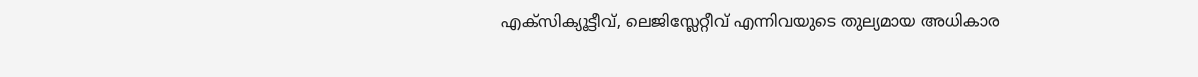എക്സിക്യൂട്ടീവ്, ലെജിസ്ലേറ്റീവ് എന്നിവയുടെ തുല്യമായ അധികാര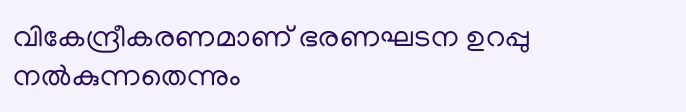വികേന്ദ്രീകരണമാണ് ഭരണഘടന ഉറപ്പു നൽകുന്നതെന്നും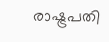രാഷ്ട്രപതി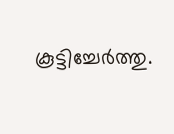കൂട്ടിച്ചേർത്തു.